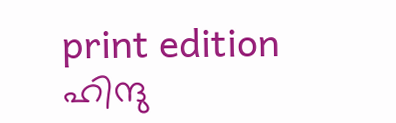print edition ഹിന്ദു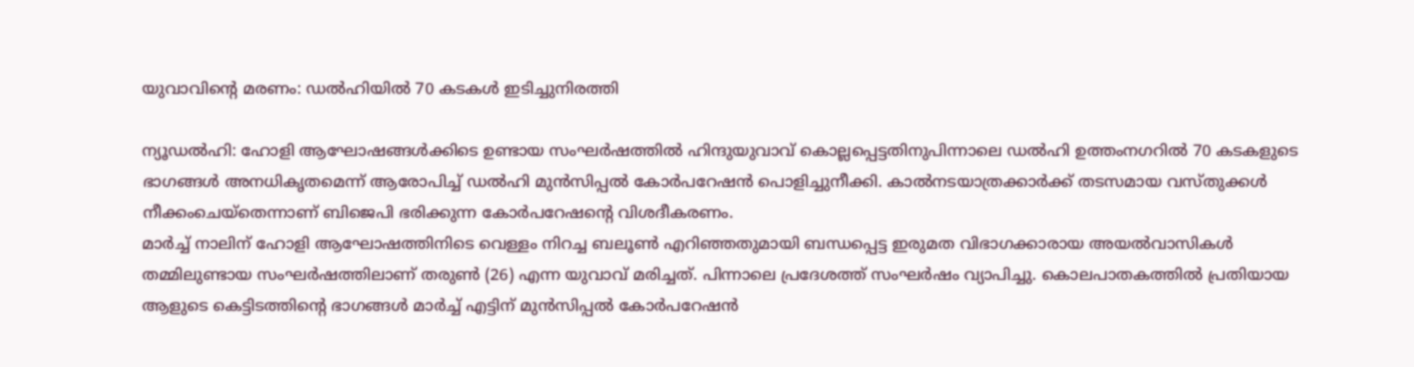യുവാവിന്റെ മരണം: ഡൽഹിയിൽ 70 കടകൾ ഇടിച്ചുനിരത്തി

ന്യൂഡൽഹി: ഹോളി ആഘോഷങ്ങൾക്കിടെ ഉണ്ടായ സംഘർഷത്തിൽ ഹിന്ദുയുവാവ് കൊല്ലപ്പെട്ടതിനുപിന്നാലെ ഡൽഹി ഉത്തംനഗറിൽ 70 കടകളുടെ ഭാഗങ്ങൾ അനധികൃതമെന്ന് ആരോപിച്ച് ഡൽഹി മുൻസിപ്പൽ കോർപറേഷൻ പൊളിച്ചുനീക്കി. കാൽനടയാത്രക്കാർക്ക് തടസമായ വസ്തുക്കൾ നീക്കംചെയ്തെന്നാണ് ബിജെപി ഭരിക്കുന്ന കോർപറേഷന്റെ വിശദീകരണം.
മാർച്ച് നാലിന് ഹോളി ആഘോഷത്തിനിടെ വെള്ളം നിറച്ച ബലൂൺ എറിഞ്ഞതുമായി ബന്ധപ്പെട്ട ഇരുമത വിഭാഗക്കാരായ അയൽവാസികൾ തമ്മിലുണ്ടായ സംഘർഷത്തിലാണ് തരുൺ (26) എന്ന യുവാവ് മരിച്ചത്. പിന്നാലെ പ്രദേശത്ത് സംഘർഷം വ്യാപിച്ചു. കൊലപാതകത്തിൽ പ്രതിയായ ആളുടെ കെട്ടിടത്തിന്റെ ഭാഗങ്ങൾ മാർച്ച് എട്ടിന് മുൻസിപ്പൽ കോർപറേഷൻ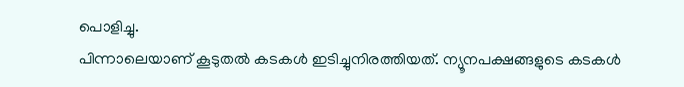പൊളിച്ചു.
പിന്നാലെയാണ് കൂടുതൽ കടകൾ ഇടിച്ചുനിരത്തിയത്. ന്യൂനപക്ഷങ്ങളുടെ കടകൾ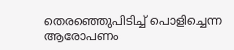തെരഞ്ഞെുപിടിച്ച് പൊളിച്ചെന്ന ആരോപണം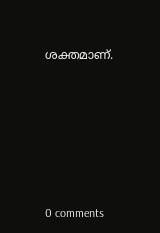ശക്തമാണ്.










0 comments